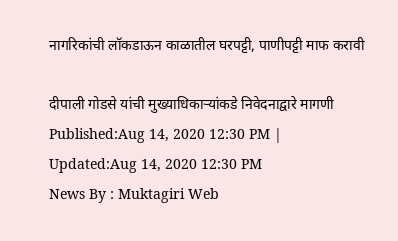नागरिकांची लॉकडाऊन काळातील घरपट्टी, पाणीपट्टी माफ करावी

दीपाली गोडसे यांची मुख्याधिकार्‍यांकडे निवेदनाद्वारे मागणी
Published:Aug 14, 2020 12:30 PM | Updated:Aug 14, 2020 12:30 PM
News By : Muktagiri Web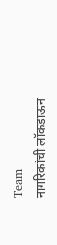Team
नागरिकांची लॉकडाऊन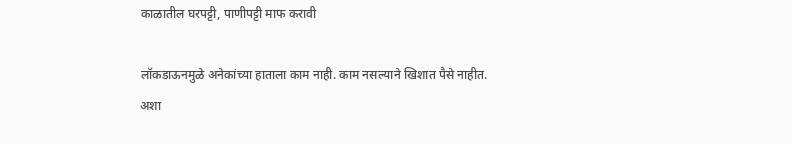काळातील घरपट्टी, पाणीपट्टी माफ करावी

लॉकडाऊनमुळे अनेकांच्या हाताला काम नाही. काम नसल्याने खिशात पैसे नाहीत. अशा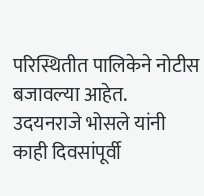परिस्थितीत पालिकेने नोटीस बजावल्या आहेत. उदयनराजे भोसले यांनी काही दिवसांपूर्वी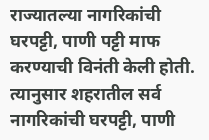राज्यातल्या नागरिकांची घरपट्टी, पाणी पट्टी माफ करण्याची विनंती केली होती. त्यानुसार शहरातील सर्व नागरिकांची घरपट्टी, पाणी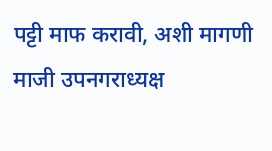पट्टी माफ करावी, अशी मागणी माजी उपनगराध्यक्ष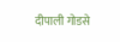दीपाली गोडसे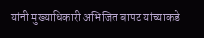यांनी मुख्याधिकारी अभिजित बापट यांच्याकडे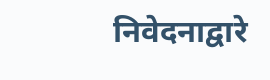निवेदनाद्वारे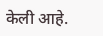केली आहे.